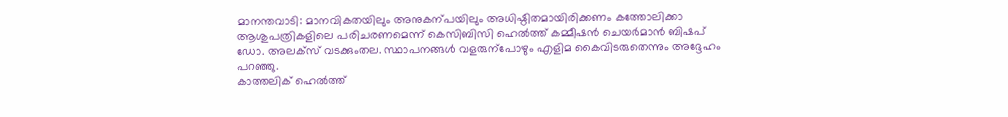മാനന്തവാടി: മാനവികതയിലും അനുകന്പയിലും അധിഷ്ഠിതമായിരിക്കണം കത്തോലിക്കാ ആശുപത്രികളിലെ പരിചരണമെന്ന് കെസിബിസി ഹെൽത്ത് കമ്മീഷൻ ചെയർമാൻ ബിഷപ് ഡോ. അലക്സ് വടക്കുംതല. സ്ഥാപനങ്ങൾ വളരുന്പോഴും എളിമ കൈവിടരുതെന്നും അദ്ദേഹം പറഞ്ഞു.
കാത്തലിക് ഹെൽത്ത്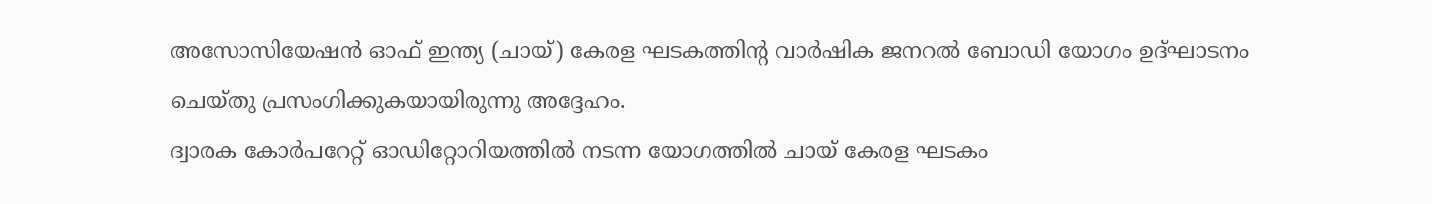അസോസിയേഷൻ ഓഫ് ഇന്ത്യ (ചായ്) കേരള ഘടകത്തിന്റ വാർഷിക ജനറൽ ബോഡി യോഗം ഉദ്ഘാടനം ചെയ്തു പ്രസംഗിക്കുകയായിരുന്നു അദ്ദേഹം.
ദ്വാരക കോർപറേറ്റ് ഓഡിറ്റോറിയത്തിൽ നടന്ന യോഗത്തിൽ ചായ് കേരള ഘടകം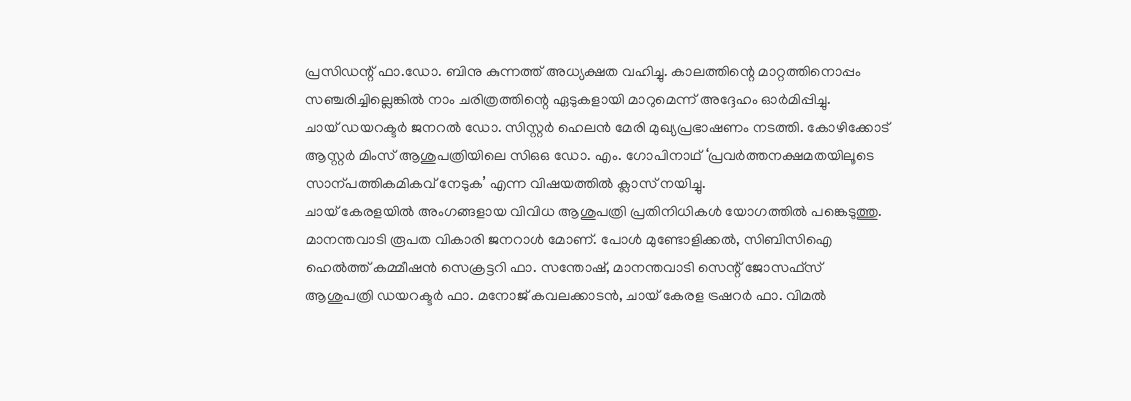പ്രസിഡന്റ് ഫാ.ഡോ. ബിനു കുന്നത്ത് അധ്യക്ഷത വഹിച്ചു. കാലത്തിന്റെ മാറ്റത്തിനൊപ്പം സഞ്ചരിച്ചില്ലെങ്കിൽ നാം ചരിത്രത്തിന്റെ ഏടുകളായി മാറുമെന്ന് അദ്ദേഹം ഓർമിപ്പിച്ചു.
ചായ് ഡയറക്ടർ ജനറൽ ഡോ. സിസ്റ്റർ ഹെലൻ മേരി മുഖ്യപ്രഭാഷണം നടത്തി. കോഴിക്കോട് ആസ്റ്റർ മിംസ് ആശുപത്രിയിലെ സിഒഒ ഡോ. എം. ഗോപിനാഥ് ‘പ്രവർത്തനക്ഷമതയിലൂടെ സാന്പത്തികമികവ് നേടുക’ എന്ന വിഷയത്തിൽ ക്ലാസ് നയിച്ചു.
ചായ് കേരളയിൽ അംഗങ്ങളായ വിവിധ ആശുപത്രി പ്രതിനിധികൾ യോഗത്തിൽ പങ്കെടുത്തു. മാനന്തവാടി രൂപത വികാരി ജനറാൾ മോണ്. പോൾ മുണ്ടോളിക്കൽ, സിബിസിഐ ഹെൽത്ത് കമ്മീഷൻ സെക്രട്ടറി ഫാ. സന്തോഷ്, മാനന്തവാടി സെന്റ് ജോസഫ്സ് ആശുപത്രി ഡയറക്ടർ ഫാ. മനോജ് കവലക്കാടൻ, ചായ് കേരള ട്രഷറർ ഫാ. വിമൽ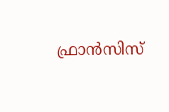ഫ്രാൻസിസ്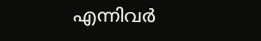എന്നിവർ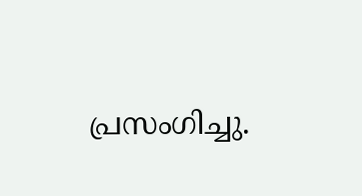പ്രസംഗിച്ചു.